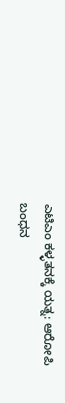ಎಟಿಎಂ ಕಳ್ಳತನಕ್ಕೆ ಯತ್ನ: ಆರೋಪಿ ಬಂಧನ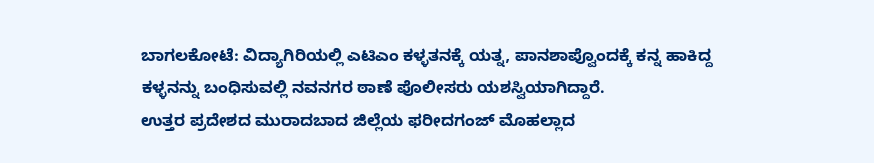ಬಾಗಲಕೋಟೆ: ವಿದ್ಯಾಗಿರಿಯಲ್ಲಿ ಎಟಿಎಂ ಕಳ್ಳತನಕ್ಕೆ ಯತ್ನ, ಪಾನಶಾಪ್ವೊಂದಕ್ಕೆ ಕನ್ನ ಹಾಕಿದ್ದ ಕಳ್ಳನನ್ನು ಬಂಧಿಸುವಲ್ಲಿ ನವನಗರ ಠಾಣೆ ಪೊಲೀಸರು ಯಶಸ್ವಿಯಾಗಿದ್ದಾರೆ.
ಉತ್ತರ ಪ್ರದೇಶದ ಮುರಾದಬಾದ ಜಿಲ್ಲೆಯ ಫರೀದಗಂಜ್ ಮೊಹಲ್ಲಾದ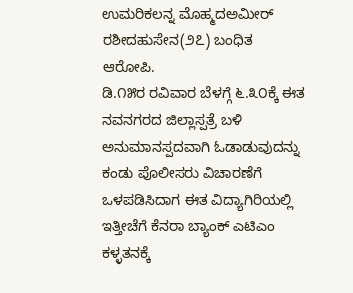ಉಮರಿಕಲನ್ನ ಮೊಹ್ಮದಅಮೀರ್ ರಶೀದಹುಸೇನ(೨೭) ಬಂಧಿತ ಆರೋಪಿ.
ಡಿ.೧೫ರ ರವಿವಾರ ಬೆಳಗ್ಗೆ ೬.೩೦ಕ್ಕೆ ಈತ ನವನಗರದ ಜಿಲ್ಲಾಸ್ಪತ್ರೆ ಬಳಿ ಅನುಮಾನಸ್ಪದವಾಗಿ ಓಡಾಡುವುದನ್ನು ಕಂಡು ಪೊಲೀಸರು ವಿಚಾರಣೆಗೆ ಒಳಪಡಿಸಿದಾಗ ಈತ ವಿದ್ಯಾಗಿರಿಯಲ್ಲಿ ಇತ್ತೀಚೆಗೆ ಕೆನರಾ ಬ್ಯಾಂಕ್ ಎಟಿಎಂ ಕಳ್ಳತನಕ್ಕೆ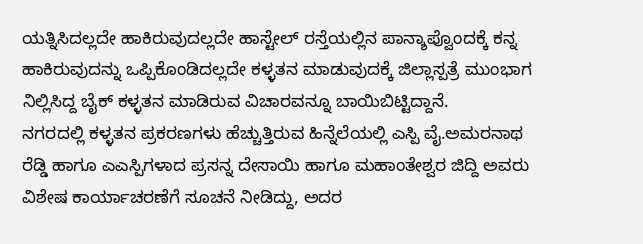ಯತ್ನಿಸಿದಲ್ಲದೇ ಹಾಕಿರುವುದಲ್ಲದೇ ಹಾಸ್ಟೇಲ್ ರಸ್ತೆಯಲ್ಲಿನ ಪಾನ್ಶಾಪ್ವೊಂದಕ್ಕೆ ಕನ್ನ ಹಾಕಿರುವುದನ್ನು ಒಪ್ಪಿಕೊಂಡಿದಲ್ಲದೇ ಕಳ್ಳತನ ಮಾಡುವುದಕ್ಕೆ ಜಿಲ್ಲಾಸ್ಪತ್ರೆ ಮುಂಭಾಗ ನಿಲ್ಲಿಸಿದ್ದ ಬೈಕ್ ಕಳ್ಳತನ ಮಾಡಿರುವ ವಿಚಾರವನ್ನೂ ಬಾಯಿಬಿಟ್ಟಿದ್ದಾನೆ.
ನಗರದಲ್ಲಿ ಕಳ್ಳತನ ಪ್ರಕರಣಗಳು ಹೆಚ್ಚುತ್ತಿರುವ ಹಿನ್ನೆಲೆಯಲ್ಲಿ ಎಸ್ಪಿ ವೈ.ಅಮರನಾಥ ರೆಡ್ಡಿ ಹಾಗೂ ಎಎಸ್ಪಿಗಳಾದ ಪ್ರಸನ್ನ ದೇಸಾಯಿ ಹಾಗೂ ಮಹಾಂತೇಶ್ವರ ಜಿದ್ದಿ ಅವರು ವಿಶೇಷ ಕಾರ್ಯಾಚರಣೆಗೆ ಸೂಚನೆ ನೀಡಿದ್ದು, ಅದರ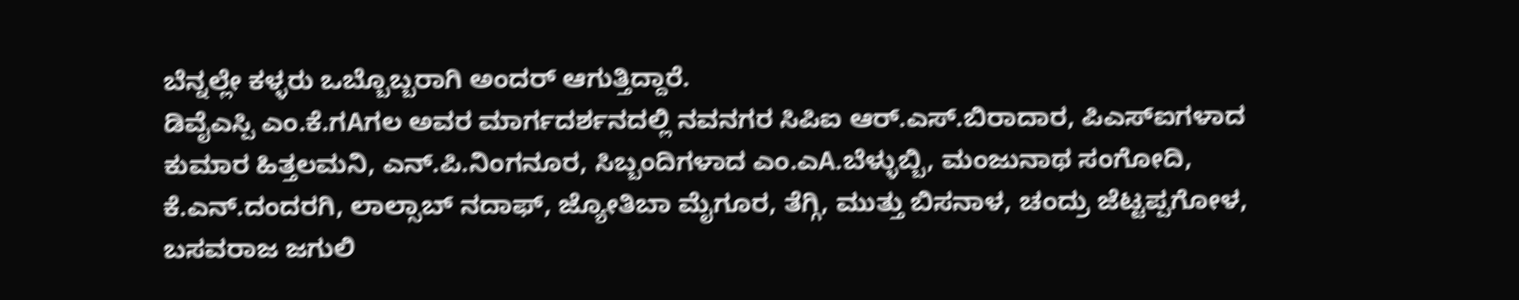ಬೆನ್ನಲ್ಲೇ ಕಳ್ಳರು ಒಬ್ಬೊಬ್ಬರಾಗಿ ಅಂದರ್ ಆಗುತ್ತಿದ್ದಾರೆ.
ಡಿವೈಎಸ್ಪಿ ಎಂ.ಕೆ.ಗAಗಲ ಅವರ ಮಾರ್ಗದರ್ಶನದಲ್ಲಿ ನವನಗರ ಸಿಪಿಐ ಆರ್.ಎಸ್.ಬಿರಾದಾರ, ಪಿಎಸ್ಐಗಳಾದ ಕುಮಾರ ಹಿತ್ತಲಮನಿ, ಎನ್.ಪಿ.ನಿಂಗನೂರ, ಸಿಬ್ಬಂದಿಗಳಾದ ಎಂ.ಎA.ಬೆಳ್ಳುಬ್ಬಿ, ಮಂಜುನಾಥ ಸಂಗೋದಿ, ಕೆ.ಎನ್.ದಂದರಗಿ, ಲಾಲ್ಸಾಬ್ ನದಾಫ್, ಜ್ಯೋತಿಬಾ ಮೈಗೂರ, ತೆಗ್ಗಿ, ಮುತ್ತು ಬಿಸನಾಳ, ಚಂದ್ರು ಜೆಟ್ಟಪ್ಪಗೋಳ, ಬಸವರಾಜ ಜಗುಲಿ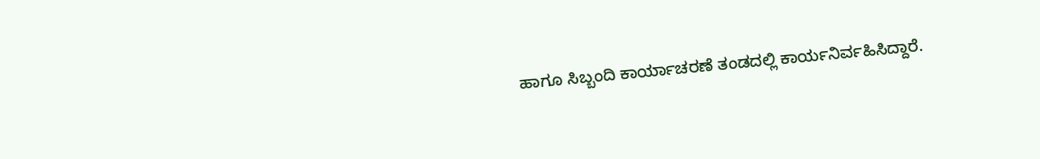ಹಾಗೂ ಸಿಬ್ಬಂದಿ ಕಾರ್ಯಾಚರಣೆ ತಂಡದಲ್ಲಿ ಕಾರ್ಯನಿರ್ವಹಿಸಿದ್ದಾರೆ.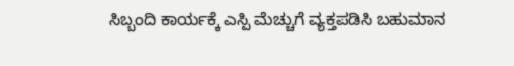ಸಿಬ್ಬಂದಿ ಕಾರ್ಯಕ್ಕೆ ಎಸ್ಪಿ ಮೆಚ್ಚುಗೆ ವ್ಯಕ್ತಪಡಿಸಿ ಬಹುಮಾನ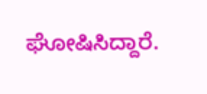ಘೋಷಿಸಿದ್ದಾರೆ.